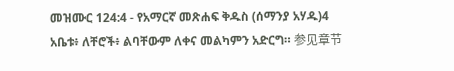መዝሙር 124:4 - የአማርኛ መጽሐፍ ቅዱስ (ሰማንያ አሃዱ)4 አቤቱ፥ ለቸሮች፥ ልባቸውም ለቀና መልካምን አድርግ። 参见章节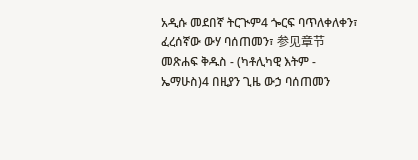አዲሱ መደበኛ ትርጒም4 ጐርፍ ባጥለቀለቀን፣ ፈረሰኛው ውሃ ባሰጠመን፣ 参见章节መጽሐፍ ቅዱስ - (ካቶሊካዊ እትም - ኤማሁስ)4 በዚያን ጊዜ ውኃ ባሰጠመን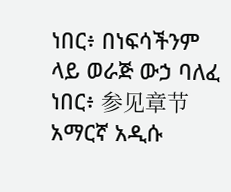ነበር፥ በነፍሳችንም ላይ ወራጅ ውኃ ባለፈ ነበር፥ 参见章节አማርኛ አዲሱ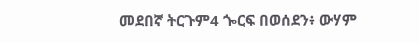መደበኛ ትርጉም4 ጐርፍ በወሰደን፥ ውሃም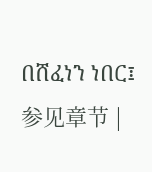በሸፈነን ነበር፤ 参见章节 |